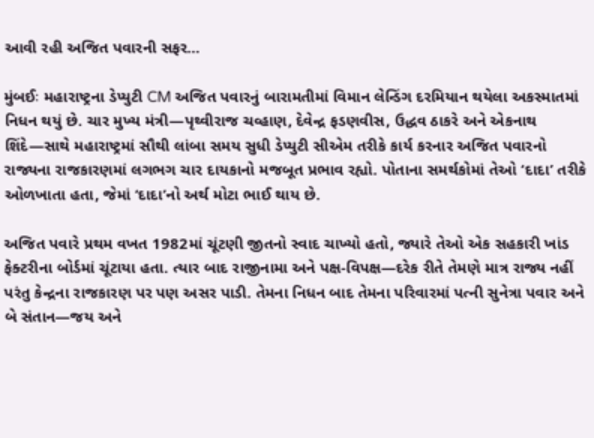આવી રહી અજિત પવારની સફર…

મુંબઈઃ મહારાષ્ટ્રના ડેપ્યુટી CM અજિત પવારનું બારામતીમાં વિમાન લેન્ડિંગ દરમિયાન થયેલા અકસ્માતમાં નિધન થયું છે. ચાર મુખ્ય મંત્રી—પૃથ્વીરાજ ચવ્હાણ, દેવેન્દ્ર ફડણવીસ, ઉદ્ધવ ઠાકરે અને એકનાથ શિંદે—સાથે મહારાષ્ટ્રમાં સૌથી લાંબા સમય સુધી ડેપ્યુટી સીએમ તરીકે કાર્ય કરનાર અજિત પવારનો રાજ્યના રાજકારણમાં લગભગ ચાર દાયકાનો મજબૂત પ્રભાવ રહ્યો. પોતાના સમર્થકોમાં તેઓ ‘દાદા’ તરીકે ઓળખાતા હતા, જેમાં ‘દાદા’નો અર્થ મોટા ભાઈ થાય છે.

અજિત પવારે પ્રથમ વખત 1982માં ચૂંટણી જીતનો સ્વાદ ચાખ્યો હતો, જ્યારે તેઓ એક સહકારી ખાંડ ફેક્ટરીના બોર્ડમાં ચૂંટાયા હતા. ત્યાર બાદ રાજીનામા અને પક્ષ-વિપક્ષ—દરેક રીતે તેમણે માત્ર રાજ્ય નહીં પરંતુ કેન્દ્રના રાજકારણ પર પણ અસર પાડી. તેમના નિધન બાદ તેમના પરિવારમાં પત્ની સુનેત્રા પવાર અને બે સંતાન—જય અને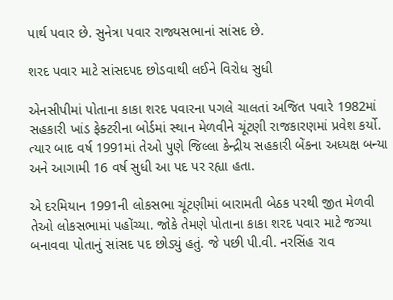પાર્થ પવાર છે. સુનેત્રા પવાર રાજ્યસભાનાં સાંસદ છે.

શરદ પવાર માટે સાંસદપદ છોડવાથી લઈને વિરોધ સુધી

એનસીપીમાં પોતાના કાકા શરદ પવારના પગલે ચાલતાં અજિત પવારે 1982માં સહકારી ખાંડ ફેક્ટરીના બોર્ડમાં સ્થાન મેળવીને ચૂંટણી રાજકારણમાં પ્રવેશ કર્યો. ત્યાર બાદ વર્ષ 1991માં તેઓ પુણે જિલ્લા કેન્દ્રીય સહકારી બેંકના અધ્યક્ષ બન્યા અને આગામી 16 વર્ષ સુધી આ પદ પર રહ્યા હતા.

એ દરમિયાન 1991ની લોકસભા ચૂંટણીમાં બારામતી બેઠક પરથી જીત મેળવી તેઓ લોકસભામાં પહોંચ્યા. જોકે તેમણે પોતાના કાકા શરદ પવાર માટે જગ્યા બનાવવા પોતાનું સાંસદ પદ છોડ્યું હતું. જે પછી પી.વી. નરસિંહ રાવ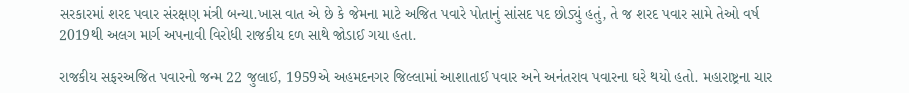સરકારમાં શરદ પવાર સંરક્ષણ મંત્રી બન્યા.ખાસ વાત એ છે કે જેમના માટે અજિત પવારે પોતાનું સાંસદ પદ છોડ્યું હતું, તે જ શરદ પવાર સામે તેઓ વર્ષ 2019થી અલગ માર્ગ અપનાવી વિરોધી રાજકીય દળ સાથે જોડાઈ ગયા હતા.

રાજકીય સફરઅજિત પવારનો જન્મ 22 જુલાઈ, 1959એ અહમદનગર જિલ્લામાં આશાતાઈ પવાર અને અનંતરાવ પવારના ઘરે થયો હતો. મહારાષ્ટ્રના ચાર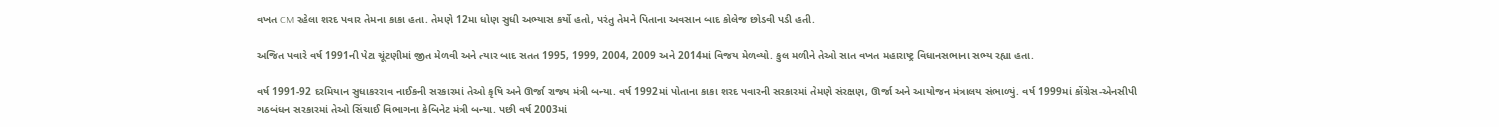વખત CM રહેલા શરદ પવાર તેમના કાકા હતા. તેમણે 12મા ધોણ સુધી અભ્યાસ કર્યો હતો, પરંતુ તેમને પિતાના અવસાન બાદ કોલેજ છોડવી પડી હતી.

અજિત પવારે વર્ષ 1991ની પેટા ચૂંટણીમાં જીત મેળવી અને ત્યાર બાદ સતત 1995, 1999, 2004, 2009 અને 2014માં વિજય મેળવ્યો. કુલ મળીને તેઓ સાત વખત મહારાષ્ટ્ર વિધાનસભાના સભ્ય રહ્યા હતા.

વર્ષ 1991-92 દરમિયાન સુધાકરરાવ નાઈકની સરકારમાં તેઓ કૃષિ અને ઊર્જા રાજ્ય મંત્રી બન્યા. વર્ષ 1992માં પોતાના કાકા શરદ પવારની સરકારમાં તેમણે સંરક્ષણ, ઊર્જા અને આયોજન મંત્રાલય સંભાળ્યું. વર્ષ 1999માં કોંગ્રેસ-એનસીપી ગઠબંધન સરકારમાં તેઓ સિંચાઈ વિભાગના કેબિનેટ મંત્રી બન્યા. પછી વર્ષ 2003માં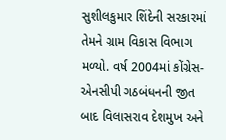સુશીલકુમાર શિંદેની સરકારમાં તેમને ગ્રામ વિકાસ વિભાગ મળ્યો. વર્ષ 2004માં કોંગ્રેસ-એનસીપી ગઠબંધનની જીત બાદ વિલાસરાવ દેશમુખ અને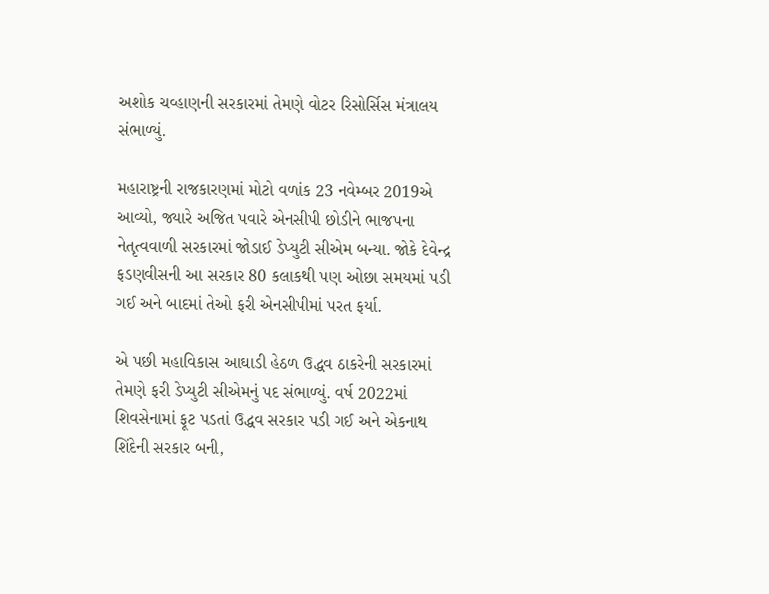અશોક ચવ્હાણની સરકારમાં તેમણે વોટર રિસોર્સિસ મંત્રાલય સંભાળ્યું.

મહારાષ્ટ્રની રાજકારણમાં મોટો વળાંક 23 નવેમ્બર 2019એ આવ્યો, જ્યારે અજિત પવારે એનસીપી છોડીને ભાજપના નેતૃત્વવાળી સરકારમાં જોડાઈ ડેપ્યુટી સીએમ બન્યા. જોકે દેવેન્દ્ર ફડણવીસની આ સરકાર 80 કલાકથી પણ ઓછા સમયમાં પડી ગઈ અને બાદમાં તેઓ ફરી એનસીપીમાં પરત ફર્યા.

એ પછી મહાવિકાસ આઘાડી હેઠળ ઉદ્ધવ ઠાકરેની સરકારમાં તેમણે ફરી ડેપ્યુટી સીએમનું પદ સંભાળ્યું. વર્ષ 2022માં શિવસેનામાં ફૂટ પડતાં ઉદ્ધવ સરકાર પડી ગઈ અને એકનાથ શિંદેની સરકાર બની,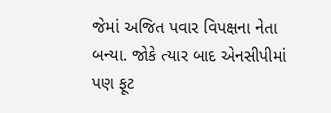જેમાં અજિત પવાર વિપક્ષના નેતા બન્યા. જોકે ત્યાર બાદ એનસીપીમાં પણ ફૂટ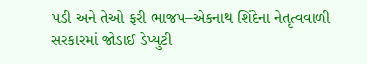પડી અને તેઓ ફરી ભાજપ–એકનાથ શિંદેના નેતૃત્વવાળી સરકારમાં જોડાઈ ડેપ્યુટી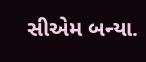સીએમ બન્યા.